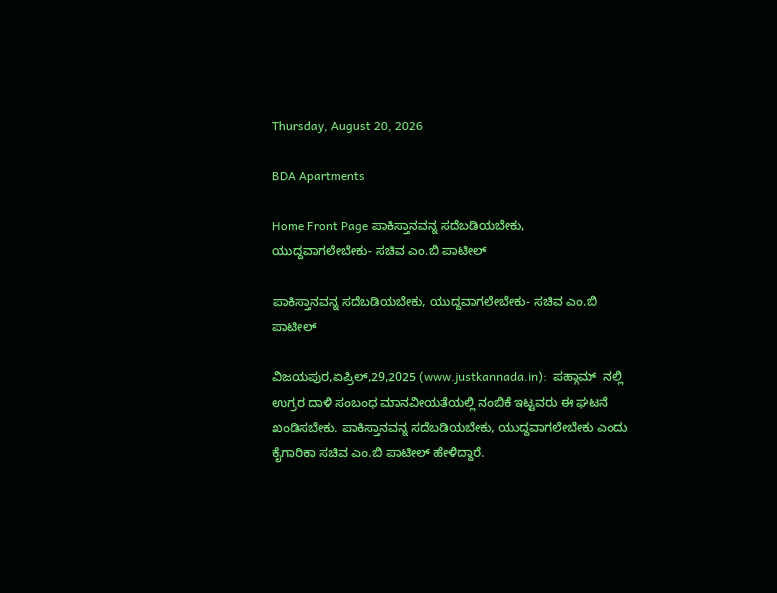Thursday, August 20, 2026

BDA Apartments

Home Front Page ಪಾಕಿಸ್ತಾನವನ್ನ ಸದೆಬಡಿಯಬೇಕು, ಯುದ್ದವಾಗಲೇಬೇಕು- ಸಚಿವ ಎಂ.ಬಿ ಪಾಟೀಲ್

ಪಾಕಿಸ್ತಾನವನ್ನ ಸದೆಬಡಿಯಬೇಕು, ಯುದ್ದವಾಗಲೇಬೇಕು- ಸಚಿವ ಎಂ.ಬಿ ಪಾಟೀಲ್

ವಿಜಯಪುರ,ಏಪ್ರಿಲ್,29,2025 (www.justkannada.in):  ಪಹ್ಗಾಮ್  ನಲ್ಲಿ ಉಗ್ರರ ದಾಳಿ ಸಂಬಂಧ ಮಾನವೀಯತೆಯಲ್ಲಿ ನಂಬಿಕೆ ಇಟ್ಟವರು ಈ ಘಟನೆ ಖಂಡಿಸಬೇಕು. ಪಾಕಿಸ್ತಾನವನ್ನ ಸದೆಬಡಿಯಬೇಕು, ಯುದ್ದವಾಗಲೇಬೇಕು ಎಂದು ಕೈಗಾರಿಕಾ ಸಚಿವ ಎಂ.ಬಿ ಪಾಟೀಲ್ ಹೇಳಿದ್ದಾರೆ.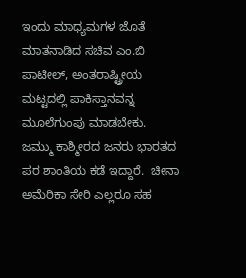ಇಂದು ಮಾಧ್ಯಮಗಳ ಜೊತೆ ಮಾತನಾಡಿದ ಸಚಿವ ಎಂ.ಬಿ ಪಾಟೀಲ್, ಅಂತರಾಷ್ಟ್ರೀಯ  ಮಟ್ಟದಲ್ಲಿ ಪಾಕಿಸ್ತಾನವನ್ನ ಮೂಲೆಗುಂಪು ಮಾಡಬೇಕು. ಜಮ್ಮು ಕಾಶ್ಮೀರದ ಜನರು ಭಾರತದ ಪರ ಶಾಂತಿಯ ಕಡೆ ಇದ್ದಾರೆ.  ಚೀನಾ ಅಮೆರಿಕಾ ಸೇರಿ ಎಲ್ಲರೂ ಸಹ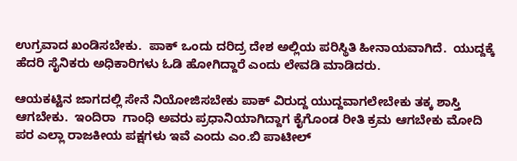ಉಗ್ರವಾದ ಖಂಡಿಸಬೇಕು.  ಪಾಕ್ ಒಂದು ದರಿದ್ರ ದೇಶ ಅಲ್ಲಿಯ ಪರಿಸ್ಥಿತಿ ಹೀನಾಯವಾಗಿದೆ.  ಯುದ್ದಕ್ಕೆ ಹೆದರಿ ಸೈನಿಕರು ಅಧಿಕಾರಿಗಳು ಓಡಿ ಹೋಗಿದ್ದಾರೆ ಎಂದು ಲೇವಡಿ ಮಾಡಿದರು.

ಆಯಕಟ್ಟಿನ ಜಾಗದಲ್ಲಿ ಸೇನೆ ನಿಯೋಜಿಸಬೇಕು ಪಾಕ್ ವಿರುದ್ದ ಯುದ್ದವಾಗಲೇಬೇಕು ತಕ್ಕ ಶಾಸ್ತಿ ಆಗಬೇಕು.  ಇಂದಿರಾ  ಗಾಂಧಿ ಅವರು ಪ್ರಧಾನಿಯಾಗಿದ್ದಾಗ ಕೈಗೊಂಡ ರೀತಿ ಕ್ರಮ ಆಗಬೇಕು ಮೋದಿ ಪರ ಎಲ್ಲಾ ರಾಜಕೀಯ ಪಕ್ಷಗಳು ಇವೆ ಎಂದು ಎಂ.ಬಿ ಪಾಟೀಲ್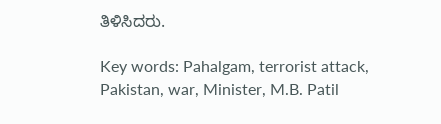ತಿಳಿಸಿದರು.

Key words: Pahalgam, terrorist attack, Pakistan, war, Minister, M.B. Patil